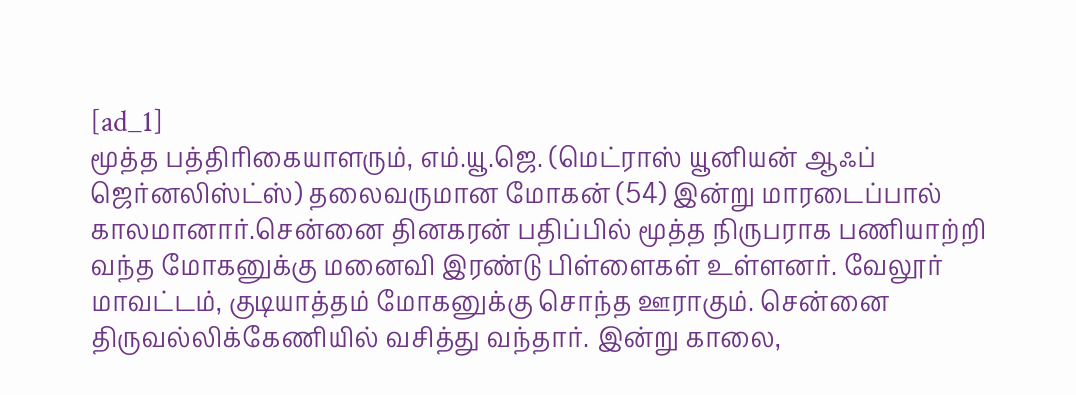[ad_1]
மூத்த பத்திரிகையாளரும், எம்.யூ.ஜெ. (மெட்ராஸ் யூனியன் ஆஃப் ஜெர்னலிஸ்ட்ஸ்) தலைவருமான மோகன் (54) இன்று மாரடைப்பால் காலமானார்.சென்னை தினகரன் பதிப்பில் மூத்த நிருபராக பணியாற்றி வந்த மோகனுக்கு மனைவி இரண்டு பிள்ளைகள் உள்ளனர். வேலூர் மாவட்டம், குடியாத்தம் மோகனுக்கு சொந்த ஊராகும். சென்னை திருவல்லிக்கேணியில் வசித்து வந்தார். இன்று காலை,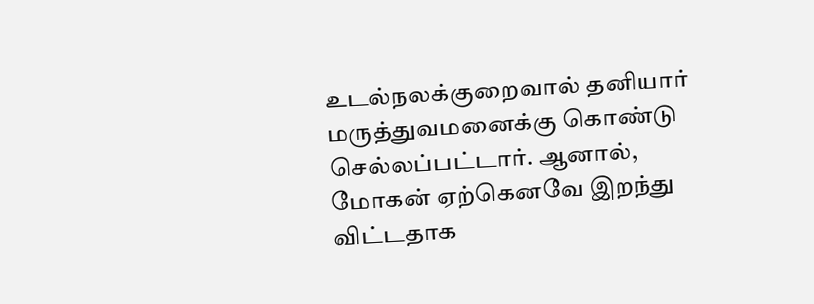உடல்நலக்குறைவால் தனியார் மருத்துவமனைக்கு கொண்டு செல்லப்பட்டார். ஆனால், மோகன் ஏற்கெனவே இறந்து விட்டதாக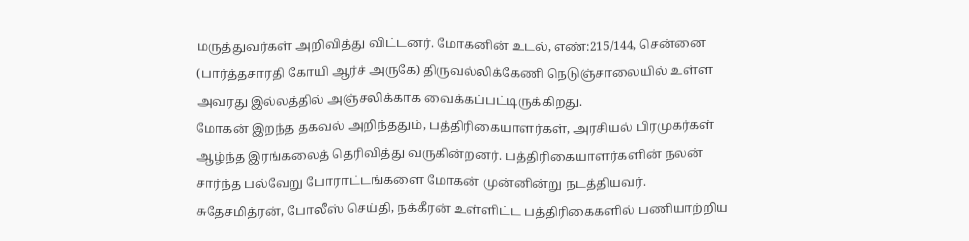மருத்துவர்கள் அறிவித்து விட்டனர். மோகனின் உடல், எண்:215/144, சென்னை (பார்த்தசாரதி கோயி ஆர்ச் அருகே) திருவல்லிக்கேணி நெடுஞ்சாலையில் உள்ள அவரது இல்லத்தில் அஞ்சலிக்காக வைக்கப்பட்டிருக்கிறது.
மோகன் இறந்த தகவல் அறிந்ததும், பத்திரிகையாளர்கள், அரசியல் பிரமுகர்கள் ஆழ்ந்த இரங்கலைத் தெரிவித்து வருகின்றனர். பத்திரிகையாளர்களின் நலன் சார்ந்த பல்வேறு போராட்டங்களை மோகன் முன்னின்று நடத்தியவர். சுதேசமித்ரன், போலீஸ் செய்தி, நக்கீரன் உள்ளிட்ட பத்திரிகைகளில் பணியாற்றிய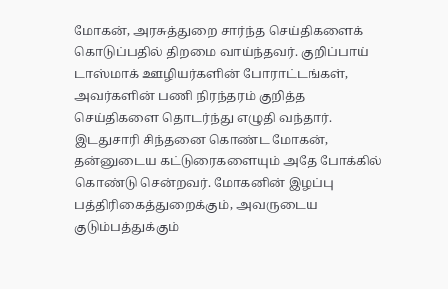மோகன், அரசுத்துறை சார்ந்த செய்திகளைக் கொடுப்பதில் திறமை வாய்ந்தவர். குறிப்பாய் டாஸ்மாக் ஊழியர்களின் போராட்டங்கள், அவர்களின் பணி நிரந்தரம் குறித்த செய்திகளை தொடர்ந்து எழுதி வந்தார். இடதுசாரி சிந்தனை கொண்ட மோகன், தன்னுடைய கட்டுரைகளையும் அதே போக்கில் கொண்டு சென்றவர். மோகனின் இழப்பு பத்திரிகைத்துறைக்கும், அவருடைய குடும்பத்துக்கும்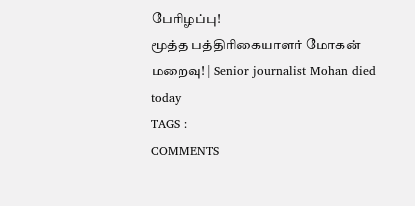பேரிழப்பு!
மூத்த பத்திரிகையாளர் மோகன் மறைவு! | Senior journalist Mohan died today
TAGS :
COMMENTS